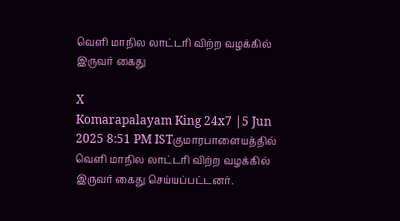வெளி மாநில லாட்டரி விற்ற வழக்கில் இருவர் கைது

X
Komarapalayam King 24x7 |5 Jun 2025 8:51 PM ISTகுமாரபாளையத்தில் வெளி மாநில லாட்டரி விற்ற வழக்கில் இருவர் கைது செய்யப்பட்டனர்.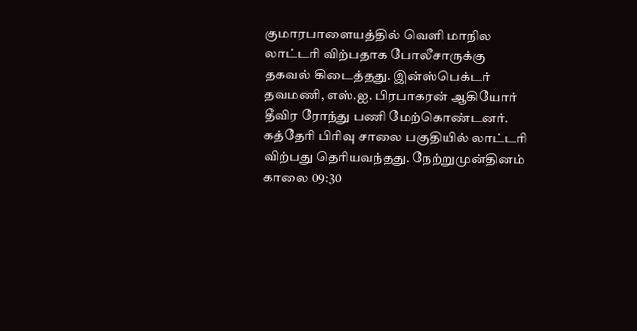குமாரபாளையத்தில் வெளி மாநில லாட்டரி விற்பதாக போலீசாருக்கு தகவல் கிடைத்தது. இன்ஸ்பெக்டர் தவமணி, எஸ்.ஐ. பிரபாகரன் ஆகியோர் தீவிர ரோந்து பணி மேற்கொண்டனர். கத்தேரி பிரிவு சாலை பகுதியில் லாட்டரி விற்பது தெரியவந்தது. நேற்றுமுன்தினம் காலை 09:30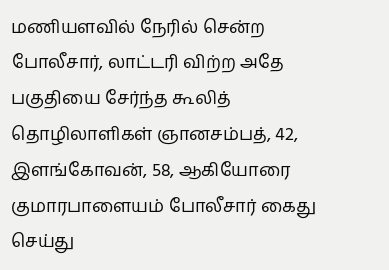மணியளவில் நேரில் சென்ற போலீசார், லாட்டரி விற்ற அதே பகுதியை சேர்ந்த கூலித் தொழிலாளிகள் ஞானசம்பத், 42, இளங்கோவன், 58, ஆகியோரை குமாரபாளையம் போலீசார் கைது செய்து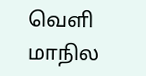வெளி மாநில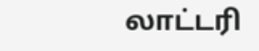லாட்டரி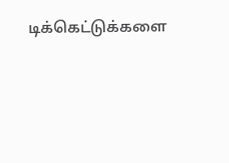டிக்கெட்டுக்களை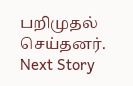பறிமுதல் செய்தனர்.
Next Story